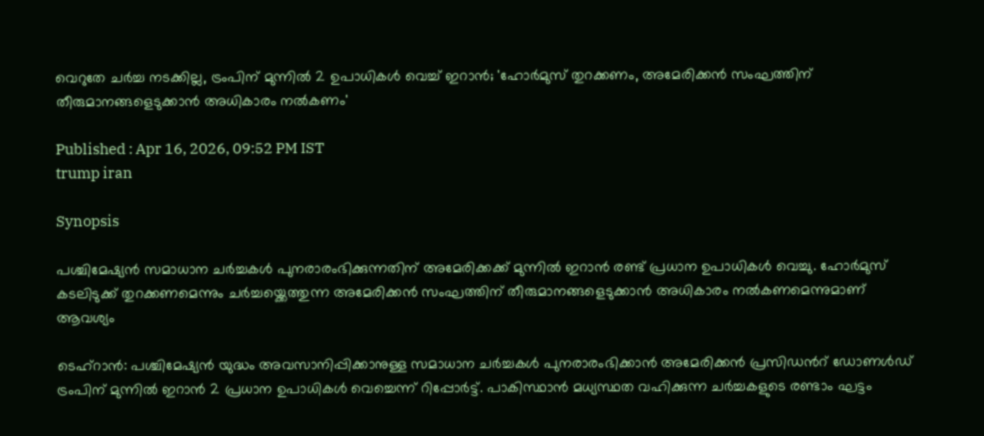വെറുതേ ചർച്ച നടക്കില്ല, ട്രംപിന് മുന്നിൽ 2 ഉപാധികൾ വെച്ച് ഇറാൻ; 'ഹോർമുസ് തുറക്കണം, അമേരിക്കൻ സംഘത്തിന് തീരുമാനങ്ങളെടുക്കാൻ അധികാരം നൽകണം'

Published : Apr 16, 2026, 09:52 PM IST
trump iran

Synopsis

പശ്ചിമേഷ്യൻ സമാധാന ചർച്ചകൾ പുനരാരംഭിക്കുന്നതിന് അമേരിക്കക്ക് മുന്നിൽ ഇറാൻ രണ്ട് പ്രധാന ഉപാധികൾ വെച്ചു. ഹോർമുസ് കടലിടുക്ക് തുറക്കണമെന്നും ചർച്ചയ്ക്കെത്തുന്ന അമേരിക്കൻ സംഘത്തിന് തീരുമാനങ്ങളെടുക്കാൻ അധികാരം നൽകണമെന്നുമാണ് ആവശ്യം

ടെഹ്റാൻ: പശ്ചിമേഷ്യൻ യുദ്ധം അവസാനിപ്പിക്കാനുള്ള സമാധാന ചർച്ചകൾ പുനരാരംഭിക്കാൻ അമേരിക്കൻ പ്രസിഡന്‍റ് ഡോണൾഡ് ട്രംപിന് മുന്നിൽ ഇറാൻ 2 പ്രധാന ഉപാധികൾ വെച്ചെന്ന് റിപ്പോർട്ട്. പാകിസ്ഥാൻ മധ്യസ്ഥത വഹിക്കുന്ന ചർച്ചകളുടെ രണ്ടാം ഘട്ടം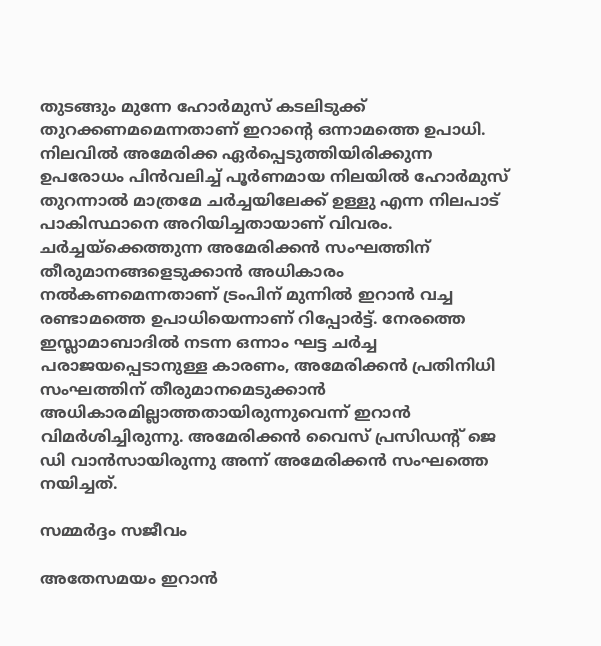തുടങ്ങും മുന്നേ ഹോർമുസ് കടലിടുക്ക് തുറക്കണമമെന്നതാണ് ഇറാന്‍റെ ഒന്നാമത്തെ ഉപാധി. നിലവിൽ അമേരിക്ക ഏർപ്പെടുത്തിയിരിക്കുന്ന ഉപരോധം പിൻവലിച്ച് പൂർണമായ നിലയിൽ ഹോർമുസ് തുറന്നാൽ മാത്രമേ ചർച്ചയിലേക്ക് ഉള്ളു എന്ന നിലപാട് പാകിസ്ഥാനെ അറിയിച്ചതായാണ് വിവരം. ചർച്ചയ്ക്കെത്തുന്ന അമേരിക്കൻ സംഘത്തിന് തീരുമാനങ്ങളെടുക്കാൻ അധികാരം നൽകണമെന്നതാണ് ട്രംപിന് മുന്നിൽ ഇറാൻ വച്ച രണ്ടാമത്തെ ഉപാധിയെന്നാണ് റിപ്പോർട്ട്. നേരത്തെ ഇസ്ലാമാബാദിൽ നടന്ന ഒന്നാം ഘട്ട ചർച്ച പരാജയപ്പെടാനുള്ള കാരണം, അമേരിക്കൻ പ്രതിനിധി സംഘത്തിന് തീരുമാനമെടുക്കാൻ അധികാരമില്ലാത്തതായിരുന്നുവെന്ന് ഇറാൻ വിമർശിച്ചിരുന്നു. അമേരിക്കൻ വൈസ് പ്രസിഡന്റ് ജെ ഡി വാൻസായിരുന്നു അന്ന് അമേരിക്കൻ സംഘത്തെ നയിച്ചത്.

സമ്മർദ്ദം സജീവം

അതേസമയം ഇറാൻ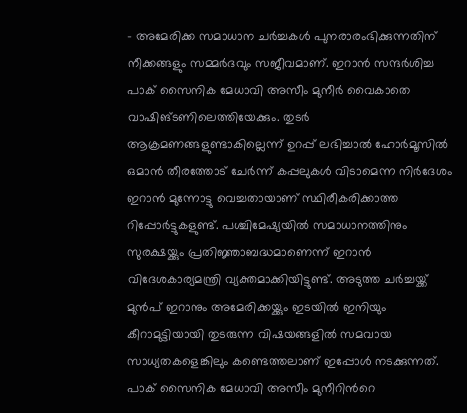- അമേരിക്ക സമാധാന ചർച്ചകൾ പുനരാരംഭിക്കുന്നതിന് നീക്കങ്ങളും സമ്മർദവും സജീവമാണ്. ഇറാൻ സന്ദർശിച്ച പാക് സൈനിക മേധാവി അസീം മുനീർ വൈകാതെ വാഷിങ്ടണിലെത്തിയേക്കും. തുടർ ആക്രമണങ്ങളുണ്ടാകില്ലെന്ന് ഉറപ്പ് ലഭിച്ചാൽ ഹോർമൂസിൽ ഒമാൻ തീരത്തോട് ചേർന്ന് കപ്പലുകൾ വിടാമെന്ന നിർദേശം ഇറാൻ മുന്നോട്ടു വെച്ചതായാണ് സ്ഥിരീകരിക്കാത്ത റിപ്പോർട്ടുകളുണ്ട്. പശ്ചിമേഷ്യയിൽ സമാധാനത്തിനും സുരക്ഷയ്ക്കും പ്രതിജ്ഞാബദ്ധമാണെന്ന് ഇറാൻ വിദേശകാര്യമന്ത്രി വ്യക്തമാക്കിയിട്ടുണ്ട്. അടുത്ത ചർച്ചയ്ക്ക് മുൻപ് ഇറാനും അമേരിക്കയ്ക്കും ഇടയിൽ ഇനിയും കീറാമുട്ടിയായി തുടരുന്ന വിഷയങ്ങളിൽ സമവായ സാധ്യതകളെങ്കിലും കണ്ടെത്തലാണ് ഇപ്പോൾ നടക്കുന്നത്. പാക് സൈനിക മേധാവി അസീം മുനീറിന്‍റെ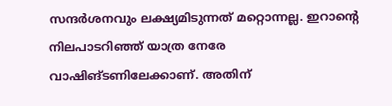സന്ദർശനവും ലക്ഷ്യമിടുന്നത് മറ്റൊന്നല്ല. ഇറാന്റെ നിലപാടറിഞ്ഞ് യാത്ര നേരേ വാഷിങ്ടണിലേക്കാണ്. അതിന്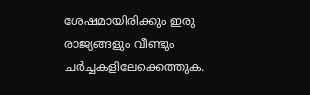ശേഷമായിരിക്കും ഇരു രാജ്യങ്ങളും വീണ്ടും ചർച്ചകളിലേക്കെത്തുക.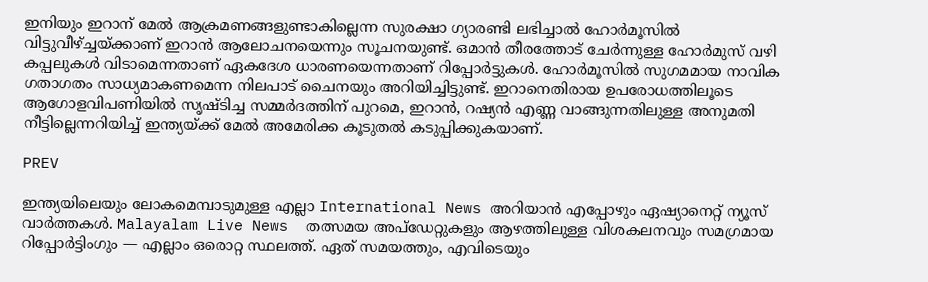ഇനിയും ഇറാന് മേൽ ആക്രമണങ്ങളുണ്ടാകില്ലെന്ന സുരക്ഷാ ഗ്യാരണ്ടി ലഭിച്ചാൽ ഹോർമൂസിൽ വിട്ടുവീഴ്ച്ചയ്ക്കാണ് ഇറാൻ ആലോചനയെന്നും സൂചനയുണ്ട്. ഒമാൻ തീരത്തോട് ചേർന്നുള്ള ഹോർമുസ് വഴി കപ്പലുകൾ വിടാമെന്നതാണ് ഏകദേശ ധാരണയെന്നതാണ് റിപ്പോർട്ടുകൾ. ഹോർമൂസിൽ സുഗമമായ നാവിക ഗതാഗതം സാധ്യമാകണമെന്ന നിലപാട് ചൈനയും അറിയിച്ചിട്ടുണ്ട്. ഇറാനെതിരായ ഉപരോധത്തിലൂടെ ആഗോളവിപണിയിൽ സൃഷ്ടിച്ച സമ്മർദത്തിന് പുറമെ, ഇറാൻ, റഷ്യൻ എണ്ണ വാങ്ങുന്നതിലുള്ള അനുമതി നീട്ടില്ലെന്നറിയിച്ച് ഇന്ത്യയ്ക്ക് മേൽ അമേരിക്ക കൂടുതൽ കടുപ്പിക്കുകയാണ്.

PREV

ഇന്ത്യയിലെയും ലോകമെമ്പാടുമുള്ള എല്ലാ International News അറിയാൻ എപ്പോഴും ഏഷ്യാനെറ്റ് ന്യൂസ് വാർത്തകൾ. Malayalam Live News  തത്സമയ അപ്‌ഡേറ്റുകളും ആഴത്തിലുള്ള വിശകലനവും സമഗ്രമായ റിപ്പോർട്ടിംഗും — എല്ലാം ഒരൊറ്റ സ്ഥലത്ത്. ഏത് സമയത്തും, എവിടെയും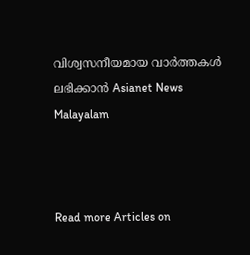വിശ്വസനീയമായ വാർത്തകൾ ലഭിക്കാൻ Asianet News Malayalam



Read more Articles on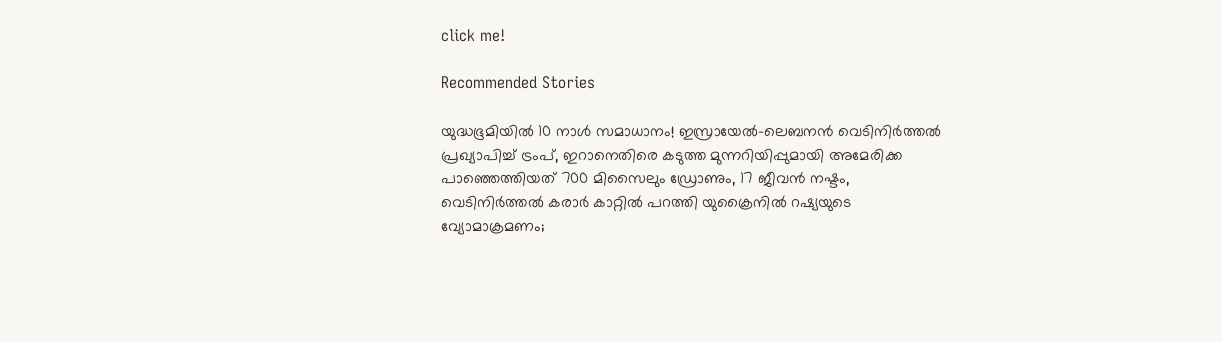click me!

Recommended Stories

യുദ്ധഭൂമിയിൽ 10 നാൾ സമാധാനം! ഇസ്രായേൽ-ലെബനൻ വെടിനിർത്തൽ പ്രഖ്യാപിച്ച് ട്രംപ്, ഇറാനെതിരെ കടുത്ത മുന്നറിയിപ്പുമായി അമേരിക്ക
പാഞ്ഞെത്തിയത് 700 മിസൈലും ഡ്രോണും, 17 ജീവൻ നഷ്ടം, വെടിനിർത്തൽ കരാർ കാറ്റിൽ പറത്തി യുക്രൈനിൽ റഷ്യയുടെ വ്യോമാക്രമണം;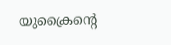യുക്രൈന്‍റെ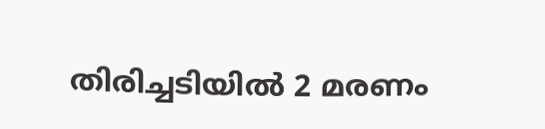തിരിച്ചടിയിൽ 2 മരണം